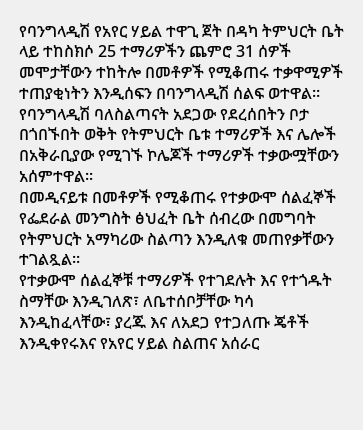የባንግላዲሽ የአየር ሃይል ተዋጊ ጀት በዳካ ትምህርት ቤት ላይ ተከስክሶ 25 ተማሪዎችን ጨምሮ 31 ሰዎች መሞታቸውን ተከትሎ በመቶዎች የሚቆጠሩ ተቃዋሚዎች ተጠያቂነትን እንዲሰፍን በባንግላዲሽ ሰልፍ ወተዋል።
የባንግላዲሽ ባለስልጣናት አደጋው የደረሰበትን ቦታ በጎበኙበት ወቅት የትምህርት ቤቱ ተማሪዎች እና ሌሎች በአቅራቢያው የሚገኙ ኮሌጆች ተማሪዎች ተቃውሟቸውን አሰምተዋል፡፡
በመዲናይቱ በመቶዎች የሚቆጠሩ የተቃውሞ ሰልፈኞች የፌደራል መንግስት ፅህፈት ቤት ሰብረው በመግባት የትምህርት አማካሪው ስልጣን እንዲለቁ መጠየቃቸውን ተገልጿል፡፡
የተቃውሞ ሰልፈኞቹ ተማሪዎች የተገደሉት እና የተጎዱት ስማቸው እንዲገለጽ፣ ለቤተሰቦቻቸው ካሳ እንዲከፈላቸው፣ ያረጁ እና ለአደጋ የተጋለጡ ጄቶች እንዲቀየሩእና የአየር ሃይል ስልጠና አሰራር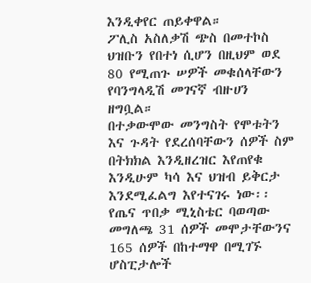እንዲቀየር ጠይቀዋል።
ፖሊስ አስለቃሽ ጭስ በመተኮስ ህዝቡን የበተነ ሲሆን በዚህም ወደ 80 የሚጠጉ ሠዎች መቁሰላቸውን የባንግላዲሽ መገናኛ ብዙሀን ዘግቧል።
በተቃውሞው መንግስት የሞቱትን እና ጉዳት የደረሰባቸውን ሰዎች ስም በትክክል እንዲዘረዝር እየጠየቁ እንዲሁም ካሳ እና ህዝብ ይቅርታ እንደሚፈልግ እየተናገሩ ነው፡፡
የጤና ጥበቃ ሚኒስቴር ባወጣው መግለጫ 31 ሰዎች መሞታቸውንና 165 ሰዎች በከተማዋ በሚገኙ ሆስፒታሎች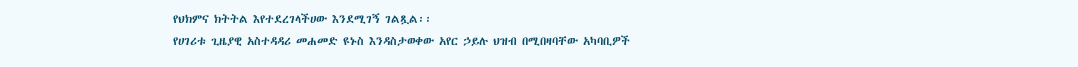የህክምና ክትትል እየተደረገላችሀው እንደሚገኝ ገልጿል፡፡
የሀገሪቱ ጊዜያዊ አስተዳዳሪ መሐመድ ዩኑስ እንዳስታወቀው አየር ኃይሉ ህዝብ በሚበዛባቸው አካባቢዎች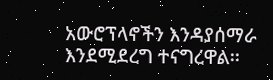አውሮፕላኖችን እንዳያሰማራ እንደሚደረግ ተናግረዋል፡፡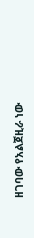ዘገባው የአልጀዚራ ነው